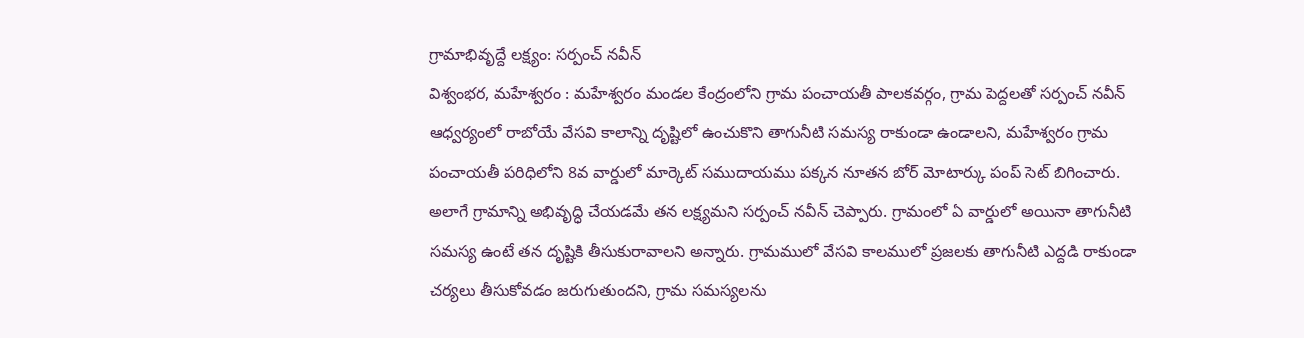గ్రామాభివృద్దే లక్ష్యం: సర్పంచ్ నవీన్
విశ్వంభర, మహేశ్వరం : మహేశ్వరం మండల కేంద్రంలోని గ్రామ పంచాయతీ పాలకవర్గం, గ్రామ పెద్దలతో సర్పంచ్ నవీన్ ఆధ్వర్యంలో రాబోయే వేసవి కాలాన్ని దృష్టిలో ఉంచుకొని తాగునీటి సమస్య రాకుండా ఉండాలని, మహేశ్వరం గ్రామ పంచాయతీ పరిధిలోని 8వ వార్డులో మార్కెట్ సముదాయము పక్కన నూతన బోర్ మోటార్కు పంప్ సెట్ బిగించారు. అలాగే గ్రామాన్ని అభివృద్ధి చేయడమే తన లక్ష్యమని సర్పంచ్ నవీన్ చెప్పారు. గ్రామంలో ఏ వార్డులో అయినా తాగునీటి సమస్య ఉంటే తన దృష్టికి తీసుకురావాలని అన్నారు. గ్రామములో వేసవి కాలములో ప్రజలకు తాగునీటి ఎద్దడి రాకుండా చర్యలు తీసుకోవడం జరుగుతుందని, గ్రామ సమస్యలను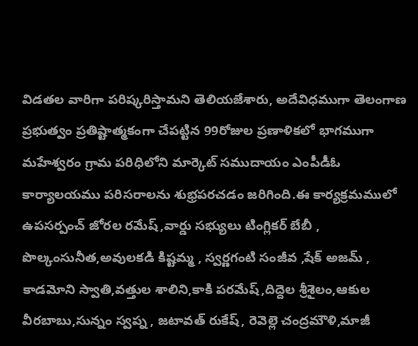విడతల వారిగా పరిష్కరిస్తామని తెలియజేశారు, అదేవిధముగా తెలంగాణ ప్రభుత్వం ప్రతిష్టాత్మకంగా చేపట్టిన 99రోజుల ప్రణాళికలో భాగముగా మహేశ్వరం గ్రామ పరిధిలోని మార్కెట్ సముదాయం ఎంపీడీఓ కార్యాలయము పరిసరాలను శుభ్రపరచడం జరిగింది.ఈ కార్యక్రమములో ఉపసర్పంచ్ జోరల రమేష్,వార్డు సభ్యులు టింగ్లికర్ బేబీ , పొల్కంసునీత,అవులకడి కిష్టమ్మ , స్వర్ణగంటి సంజీవ ,షేక్ అజమ్ , కాడమోని స్వాతి,వత్తుల శాలిని,కాకి పరమేష్,దిద్దెల శ్రీశైలం,ఆకుల వీరబాబు,సున్నం స్వప్న , జటావత్ రుకేష్, రెవెల్లె చంద్రమౌళి,మాజీ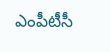ఎంపీటీసీ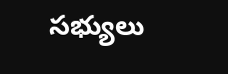సభ్యులు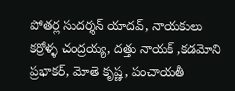పోతర్ల సుదర్శన్ యాదవ్, నాయకులు కర్రోళ్ళ చంద్రయ్య, దత్తు నాయక్ ,కడమోని ప్రభాకర్, మోతె కృష్ణ, పంచాయతీ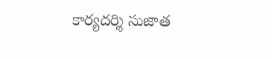కార్యదర్శి సుజాత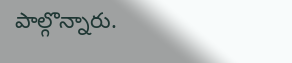పాల్గొన్నారు.